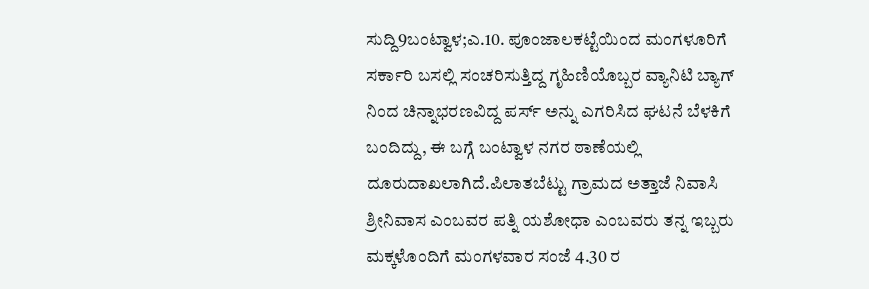ಸುದ್ದಿ9ಬಂಟ್ವಾಳ;ಎ.10. ಪೂಂಜಾಲಕಟ್ಟೆಯಿಂದ ಮಂಗಳೂರಿಗೆ ಸರ್ಕಾರಿ ಬಸಲ್ಲಿ ಸಂಚರಿಸುತ್ತಿದ್ದ ಗೃಹಿಣಿಯೊಬ್ಬರ ವ್ಯಾನಿಟಿ ಬ್ಯಾಗ್ ನಿಂದ ಚಿನ್ನಾಭರಣವಿದ್ದ ಪರ್ಸ್ ಅನ್ನು ಎಗರಿಸಿದ ಘಟನೆ ಬೆಳಕಿಗೆ ಬಂದಿದ್ದು, ಈ ಬಗ್ಗೆ ಬಂಟ್ವಾಳ ನಗರ ಠಾಣೆಯಲ್ಲಿ ದೂರುದಾಖಲಾಗಿದೆ.ಪಿಲಾತಬೆಟ್ಟು ಗ್ರಾಮದ ಅತ್ತಾಜೆ ನಿವಾಸಿ ಶ್ರೀನಿವಾಸ ಎಂಬವರ ಪತ್ನಿ ಯಶೋಧಾ ಎಂಬವರು ತನ್ನ ಇಬ್ಬರು ಮಕ್ಕಳೊಂದಿಗೆ ಮಂಗಳವಾರ ಸಂಜೆ 4.30 ರ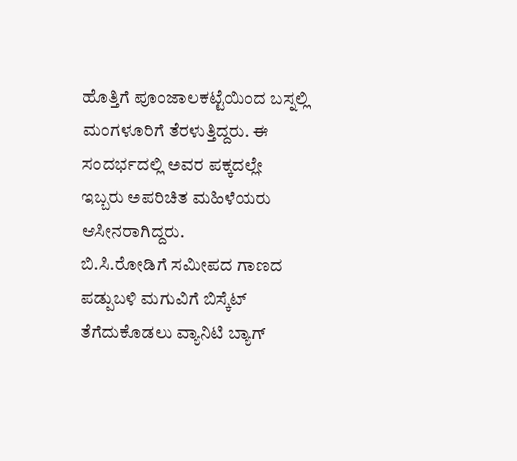ಹೊತ್ತಿಗೆ ಪೂಂಜಾಲಕಟ್ಟೆಯಿಂದ ಬಸ್ನಲ್ಲಿ ಮಂಗಳೂರಿಗೆ ತೆರಳುತ್ತಿದ್ದರು. ಈ ಸಂದರ್ಭದಲ್ಲಿ ಅವರ ಪಕ್ಕದಲ್ಲೇ ಇಬ್ಬರು ಅಪರಿಚಿತ ಮಹಿಳೆಯರು ಆಸೀನರಾಗಿದ್ದರು.
ಬಿ.ಸಿ.ರೋಡಿಗೆ ಸಮೀಪದ ಗಾಣದ ಪಡ್ಪುಬಳಿ ಮಗುವಿಗೆ ಬಿಸ್ಕೆಟ್ ತೆಗೆದುಕೊಡಲು ವ್ಯಾನಿಟಿ ಬ್ಯಾಗ್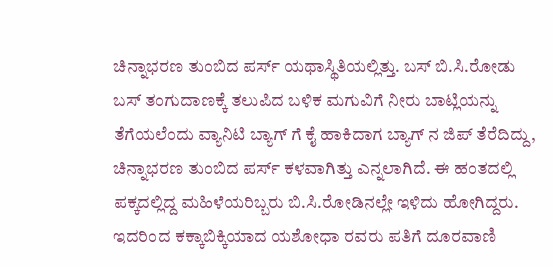ಚಿನ್ನಾಭರಣ ತುಂಬಿದ ಪರ್ಸ್ ಯಥಾಸ್ಥಿತಿಯಲ್ಲಿತ್ತು. ಬಸ್ ಬಿ.ಸಿ.ರೋಡು ಬಸ್ ತಂಗುದಾಣಕ್ಕೆ ತಲುಪಿದ ಬಳಿಕ ಮಗುವಿಗೆ ನೀರು ಬಾಟ್ಲಿಯನ್ನು ತೆಗೆಯಲೆಂದು ವ್ಯಾನಿಟಿ ಬ್ಯಾಗ್ ಗೆ ಕೈ ಹಾಕಿದಾಗ ಬ್ಯಾಗ್ ನ ಜಿಪ್ ತೆರೆದಿದ್ದು, ಚಿನ್ನಾಭರಣ ತುಂಬಿದ ಪರ್ಸ್ ಕಳವಾಗಿತ್ತು ಎನ್ನಲಾಗಿದೆ. ಈ ಹಂತದಲ್ಲಿ ಪಕ್ಕದಲ್ಲಿದ್ದ ಮಹಿಳೆಯರಿಬ್ಬರು ಬಿ.ಸಿ.ರೋಡಿನಲ್ಲೇ ಇಳಿದು ಹೋಗಿದ್ದರು. ಇದರಿಂದ ಕಕ್ಕಾಬಿಕ್ಕಿಯಾದ ಯಶೋಧಾ ರವರು ಪತಿಗೆ ದೂರವಾಣಿ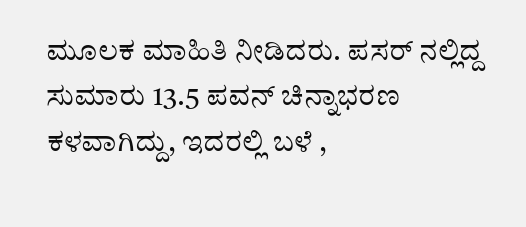ಮೂಲಕ ಮಾಹಿತಿ ನೀಡಿದರು. ಪಸರ್ ನಲ್ಲಿದ್ದ ಸುಮಾರು 13.5 ಪವನ್ ಚಿನ್ನಾಭರಣ ಕಳವಾಗಿದ್ದು, ಇದರಲ್ಲಿ ಬಳೆ ,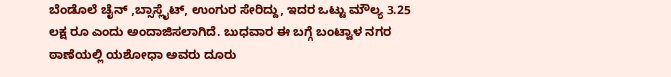ಬೆಂಡೊಲೆ ಚೈನ್ ,ಬ್ಸಾಸ್ಲೈಟ್, ಉಂಗುರ ಸೇರಿದ್ದು, ಇದರ ಒಟ್ಟು ಮೌಲ್ಯ 3.25 ಲಕ್ಷ ರೂ ಎಂದು ಅಂದಾಜಿಸಲಾಗಿದೆ. ಬುಧವಾರ ಈ ಬಗ್ಗೆ ಬಂಟ್ವಾಳ ನಗರ ಠಾಣೆಯಲ್ಲಿ ಯಶೋಧಾ ಅವರು ದೂರು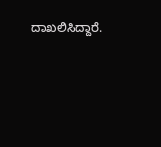ದಾಖಲಿಸಿದ್ದಾರೆ.